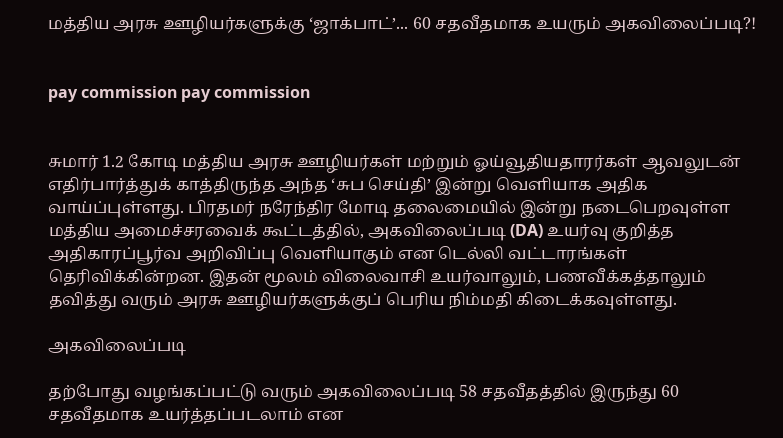மத்திய அரசு ஊழியர்களுக்கு ‘ஜாக்பாட்’... 60 சதவீதமாக உயரும் அகவிலைப்படி?!


pay commission pay commission


சுமார் 1.2 கோடி மத்திய அரசு ஊழியர்கள் மற்றும் ஓய்வூதியதாரர்கள் ஆவலுடன் எதிர்பார்த்துக் காத்திருந்த அந்த ‘சுப செய்தி’ இன்று வெளியாக அதிக வாய்ப்புள்ளது. பிரதமர் நரேந்திர மோடி தலைமையில் இன்று நடைபெறவுள்ள மத்திய அமைச்சரவைக் கூட்டத்தில், அகவிலைப்படி (DA) உயர்வு குறித்த அதிகாரப்பூர்வ அறிவிப்பு வெளியாகும் என டெல்லி வட்டாரங்கள் தெரிவிக்கின்றன. இதன் மூலம் விலைவாசி உயர்வாலும், பணவீக்கத்தாலும் தவித்து வரும் அரசு ஊழியர்களுக்குப் பெரிய நிம்மதி கிடைக்கவுள்ளது.

அகவிலைப்படி

தற்போது வழங்கப்பட்டு வரும் அகவிலைப்படி 58 சதவீதத்தில் இருந்து 60 சதவீதமாக உயர்த்தப்படலாம் என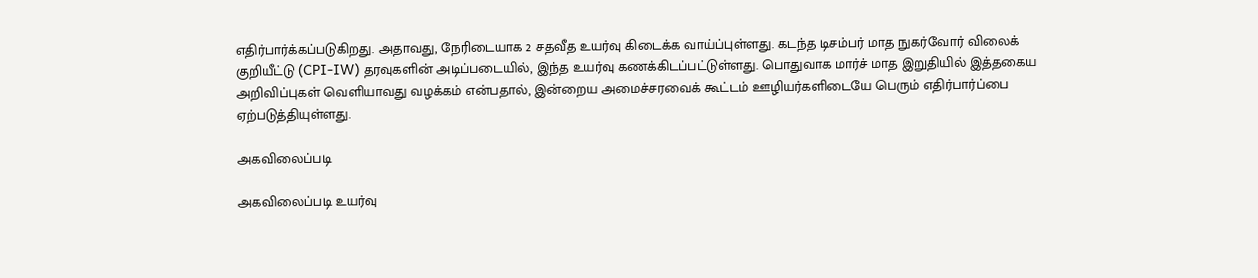எதிர்பார்க்கப்படுகிறது. அதாவது, நேரிடையாக 2 சதவீத உயர்வு கிடைக்க வாய்ப்புள்ளது. கடந்த டிசம்பர் மாத நுகர்வோர் விலைக் குறியீட்டு (CPI-IW) தரவுகளின் அடிப்படையில், இந்த உயர்வு கணக்கிடப்பட்டுள்ளது. பொதுவாக மார்ச் மாத இறுதியில் இத்தகைய அறிவிப்புகள் வெளியாவது வழக்கம் என்பதால், இன்றைய அமைச்சரவைக் கூட்டம் ஊழியர்களிடையே பெரும் எதிர்பார்ப்பை ஏற்படுத்தியுள்ளது.

அகவிலைப்படி

அகவிலைப்படி உயர்வு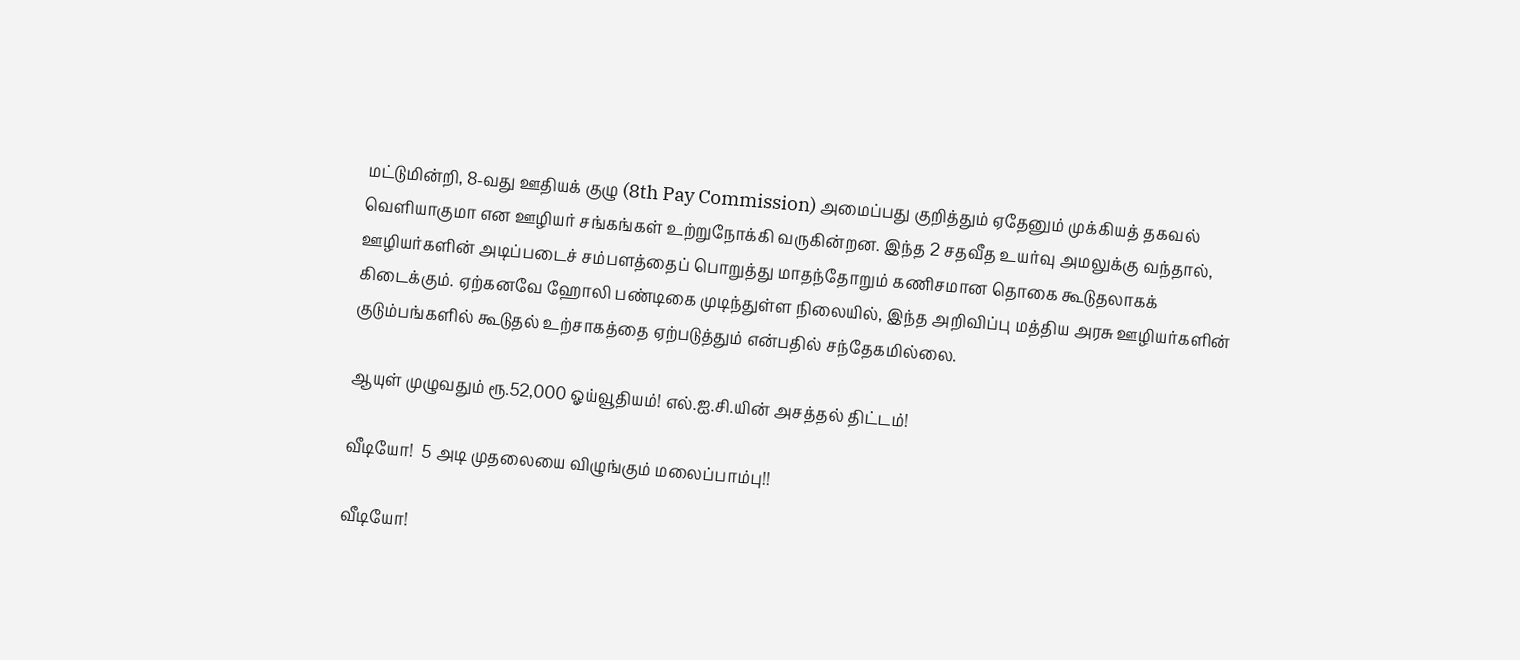மட்டுமின்றி, 8-வது ஊதியக் குழு (8th Pay Commission) அமைப்பது குறித்தும் ஏதேனும் முக்கியத் தகவல் வெளியாகுமா என ஊழியர் சங்கங்கள் உற்றுநோக்கி வருகின்றன. இந்த 2 சதவீத உயர்வு அமலுக்கு வந்தால், ஊழியர்களின் அடிப்படைச் சம்பளத்தைப் பொறுத்து மாதந்தோறும் கணிசமான தொகை கூடுதலாகக் கிடைக்கும். ஏற்கனவே ஹோலி பண்டிகை முடிந்துள்ள நிலையில், இந்த அறிவிப்பு மத்திய அரசு ஊழியர்களின் குடும்பங்களில் கூடுதல் உற்சாகத்தை ஏற்படுத்தும் என்பதில் சந்தேகமில்லை.

ஆயுள் முழுவதும் ரூ.52,000 ஓய்வூதியம்! எல்.ஐ.சி.யின் அசத்தல் திட்டம்!

வீடியோ!  5 அடி முதலையை விழுங்கும் மலைப்பாம்பு!!

வீடியோ!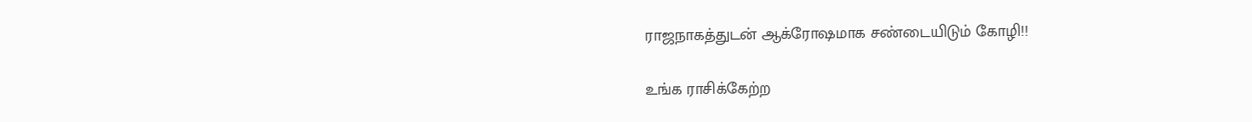ராஜநாகத்துடன் ஆக்ரோஷமாக சண்டையிடும் கோழி!!

உங்க ராசிக்கேற்ற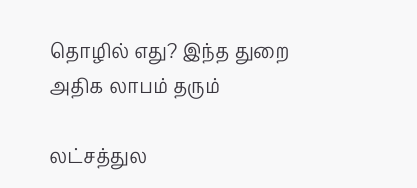தொழில் எது? இந்த துறை அதிக லாபம் தரும்

லட்சத்துல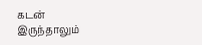கடன் இருந்தாலும்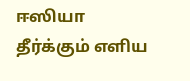ஈஸியா தீர்க்கும் எளிய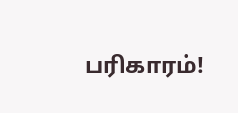பரிகாரம்!